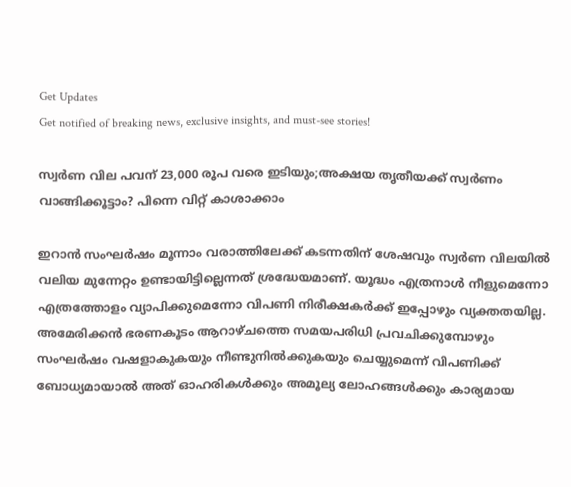Get Updates
Get notified of breaking news, exclusive insights, and must-see stories!

സ്വർണ വില പവന് 23,000 രൂപ വരെ ഇടിയും;അക്ഷയ തൃതീയക്ക് സ്വർണം വാങ്ങിക്കൂട്ടാം? പിന്നെ വിറ്റ് കാശാക്കാം

ഇറാൻ സംഘർഷം മൂന്നാം വരാത്തിലേക്ക് കടന്നതിന് ശേഷവും സ്വർണ വിലയിൽ വലിയ മുന്നേറ്റം ഉണ്ടായിട്ടില്ലെന്നത് ശ്രദ്ധേയമാണ്. യൂദ്ധം എത്രനാൾ നീളുമെന്നോ എത്രത്തോളം വ്യാപിക്കുമെന്നോ വിപണി നിരീക്ഷകർക്ക് ഇപ്പോഴും വ്യക്തതയില്ല. അമേരിക്കൻ ഭരണകൂടം ആറാഴ്ചത്തെ സമയപരിധി പ്രവചിക്കുമ്പോഴും സംഘർഷം വഷളാകുകയും നീണ്ടുനിൽക്കുകയും ചെയ്യുമെന്ന് വിപണിക്ക് ബോധ്യമായാൽ അത് ഓഹരികൾക്കും അമൂല്യ ലോഹങ്ങൾക്കും കാര്യമായ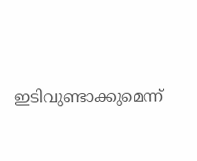ഇടിവുണ്ടാക്കുമെന്ന്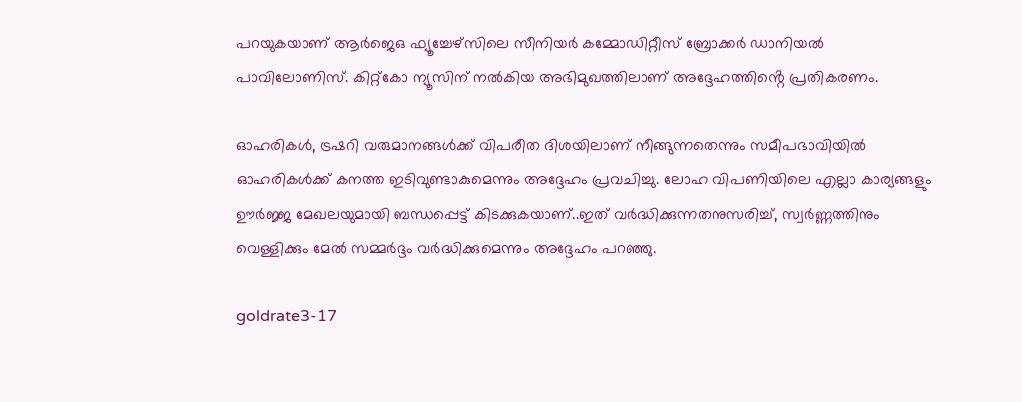പറയുകയാണ് ആർജെഒ ഫ്യൂച്ചേഴ്സിലെ സീനിയർ കമ്മോഡിറ്റീസ് ബ്രോക്കർ ഡാനിയൽ പാവിലോണിസ്. കിറ്റ്കോ ന്യൂസിന് നൽകിയ അഭിമുഖത്തിലാണ് അദ്ദേഹത്തിൻ്റെ പ്രതികരണം.

ഓഹരികൾ, ട്രഷറി വരുമാനങ്ങൾക്ക് വിപരീത ദിശയിലാണ് നീങ്ങുന്നതെന്നും സമീപഭാവിയിൽ ഓഹരികൾക്ക് കനത്ത ഇടിവുണ്ടാകുമെന്നും അദ്ദേഹം പ്രവചിച്ചു. ലോഹ വിപണിയിലെ എല്ലാ കാര്യങ്ങളും ഊർജ്ജ മേഖലയുമായി ബന്ധപ്പെട്ട് കിടക്കുകയാണ്..ഇത് വർദ്ധിക്കുന്നതനുസരിച്ച്, സ്വർണ്ണത്തിനും വെള്ളിക്കും മേൽ സമ്മർദ്ദം വർദ്ധിക്കുമെന്നും അദ്ദേഹം പറഞ്ഞു.

goldrate3-17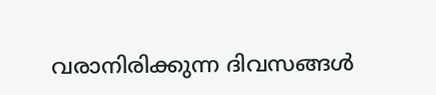വരാനിരിക്കുന്ന ദിവസങ്ങൾ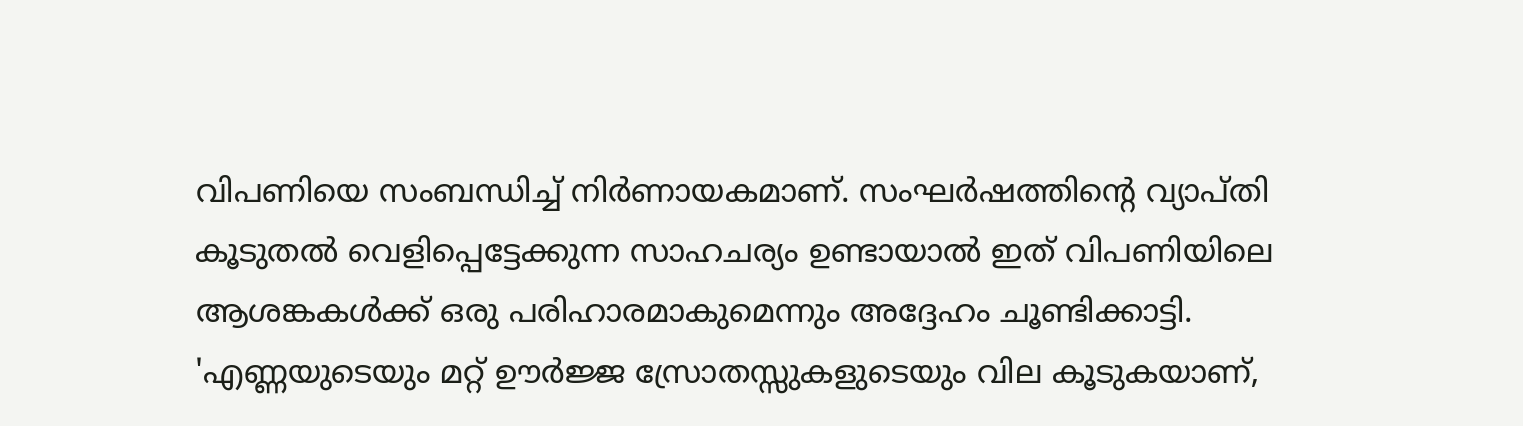വിപണിയെ സംബന്ധിച്ച് നിർണായകമാണ്. സംഘർഷത്തിന്റെ വ്യാപ്തി കൂടുതൽ വെളിപ്പെട്ടേക്കുന്ന സാഹചര്യം ഉണ്ടായാൽ ഇത് വിപണിയിലെ ആശങ്കകൾക്ക് ഒരു പരിഹാരമാകുമെന്നും അദ്ദേഹം ചൂണ്ടിക്കാട്ടി. 'എണ്ണയുടെയും മറ്റ് ഊർജ്ജ സ്രോതസ്സുകളുടെയും വില കൂടുകയാണ്,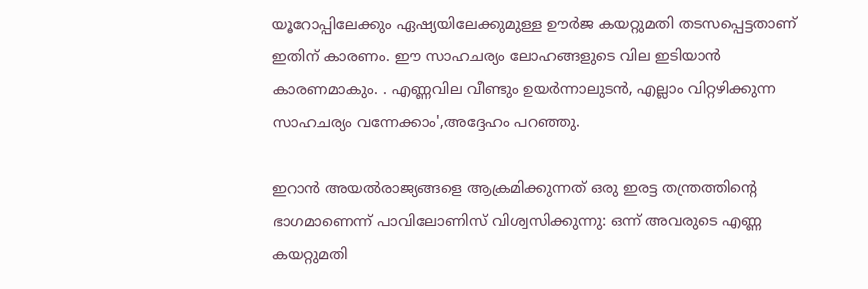യൂറോപ്പിലേക്കും ഏഷ്യയിലേക്കുമുള്ള ഊർജ കയറ്റുമതി തടസപ്പെട്ടതാണ് ഇതിന് കാരണം. ഈ സാഹചര്യം ലോഹങ്ങളുടെ വില ഇടിയാൻ കാരണമാകും. . എണ്ണവില വീണ്ടും ഉയർന്നാലുടൻ, എല്ലാം വിറ്റഴിക്കുന്ന സാഹചര്യം വന്നേക്കാം',അദ്ദേഹം പറഞ്ഞു.

ഇറാൻ അയൽരാജ്യങ്ങളെ ആക്രമിക്കുന്നത് ഒരു ഇരട്ട തന്ത്രത്തിന്റെ ഭാഗമാണെന്ന് പാവിലോണിസ് വിശ്വസിക്കുന്നു: ഒന്ന് അവരുടെ എണ്ണ കയറ്റുമതി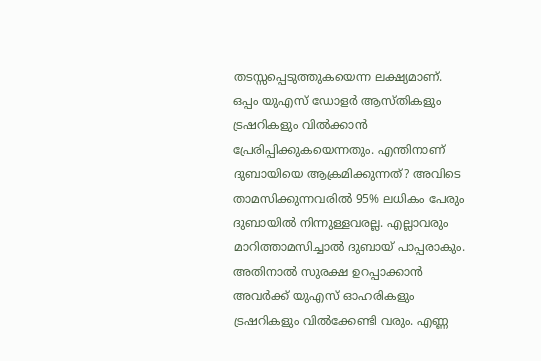തടസ്സപ്പെടുത്തുകയെന്ന ലക്ഷ്യമാണ്. ഒപ്പം യുഎസ് ഡോളർ ആസ്തികളും ട്രഷറികളും വിൽക്കാൻ പ്രേരിപ്പിക്കുകയെന്നതും. എന്തിനാണ് ദുബായിയെ ആക്രമിക്കുന്നത്? അവിടെ താമസിക്കുന്നവരിൽ 95% ലധികം പേരും ദുബായിൽ നിന്നുള്ളവരല്ല. എല്ലാവരും മാറിത്താമസിച്ചാൽ ദുബായ് പാപ്പരാകും. അതിനാൽ സുരക്ഷ ഉറപ്പാക്കാൻ അവർക്ക് യുഎസ് ഓഹരികളും ട്രഷറികളും വിൽക്കേണ്ടി വരും. എണ്ണ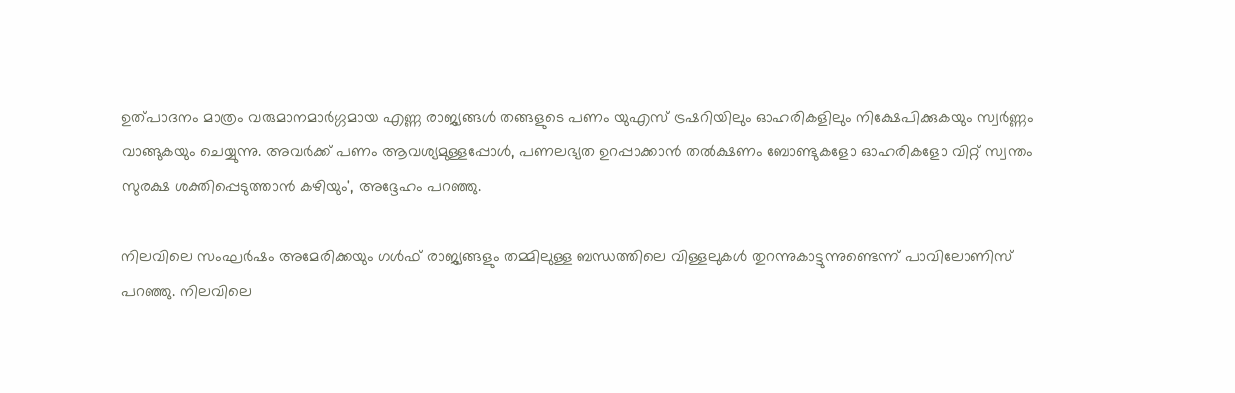ഉത്പാദനം മാത്രം വരുമാനമാർഗ്ഗമായ എണ്ണ രാജ്യങ്ങൾ തങ്ങളുടെ പണം യുഎസ് ട്രഷറിയിലും ഓഹരികളിലും നിക്ഷേപിക്കുകയും സ്വർണ്ണം വാങ്ങുകയും ചെയ്യുന്നു. അവർക്ക് പണം ആവശ്യമുള്ളപ്പോൾ, പണലഭ്യത ഉറപ്പാക്കാൻ തൽക്ഷണം ബോണ്ടുകളോ ഓഹരികളോ വിറ്റ് സ്വന്തം സുരക്ഷ ശക്തിപ്പെടുത്താൻ കഴിയും', അദ്ദേഹം പറഞ്ഞു.

നിലവിലെ സംഘർഷം അമേരിക്കയും ഗൾഫ് രാജ്യങ്ങളും തമ്മിലുള്ള ബന്ധത്തിലെ വിള്ളലുകൾ തുറന്നുകാട്ടുന്നുണ്ടെന്ന് പാവിലോണിസ് പറഞ്ഞു. നിലവിലെ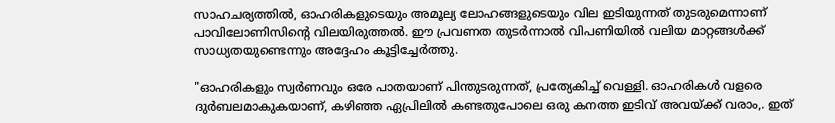സാഹചര്യത്തിൽ, ഓഹരികളുടെയും അമൂല്യ ലോഹങ്ങളുടെയും വില ഇടിയുന്നത് തുടരുമെന്നാണ് പാവിലോണിസിന്റെ വിലയിരുത്തൽ. ഈ പ്രവണത തുടർന്നാൽ വിപണിയിൽ വലിയ മാറ്റങ്ങൾക്ക് സാധ്യതയുണ്ടെന്നും അദ്ദേഹം കൂട്ടിച്ചേർത്തു.

"ഓഹരികളും സ്വർണവും ഒരേ പാതയാണ് പിന്തുടരുന്നത്, പ്രത്യേകിച്ച് വെള്ളി. ഓഹരികൾ വളരെ ദുർബലമാകുകയാണ്, കഴിഞ്ഞ ഏപ്രിലിൽ കണ്ടതുപോലെ ഒരു കനത്ത ഇടിവ് അവയ്ക്ക് വരാം,. ഇത്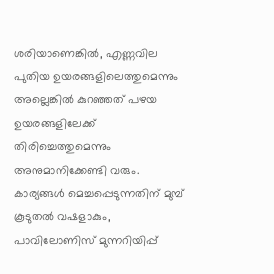ശരിയാണെങ്കിൽ, എണ്ണവില പുതിയ ഉയരങ്ങളിലെത്തുമെന്നും അല്ലെങ്കിൽ കുറഞ്ഞത് പഴയ ഉയരങ്ങളിലേക്ക് തിരിച്ചെത്തുമെന്നും അനുമാനിക്കേണ്ടി വരും. കാര്യങ്ങൾ മെച്ചപ്പെടുന്നതിന് മുമ്പ് കൂടുതൽ വഷളാകും, പാവിലോണിസ് മുന്നറിയിപ്പ്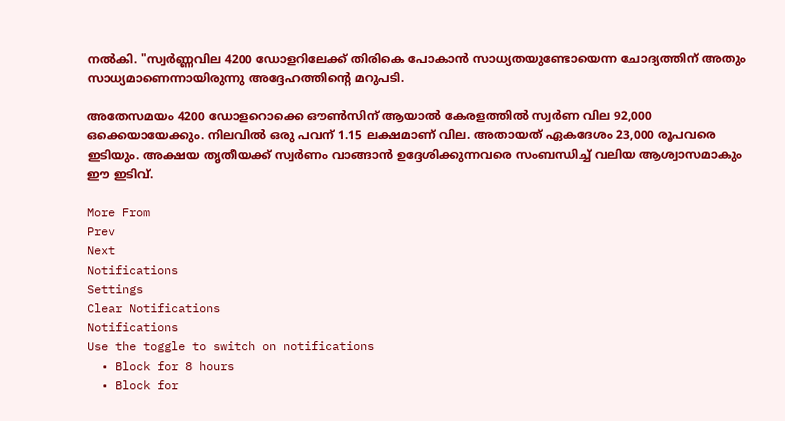നൽകി. "സ്വർണ്ണവില 4200 ഡോളറിലേക്ക് തിരികെ പോകാൻ സാധ്യതയുണ്ടോയെന്ന ചോദ്യത്തിന് അതും സാധ്യമാണെന്നായിരുന്നു അദ്ദേഹത്തിൻ്റെ മറുപടി.

അതേസമയം 4200 ഡോളറൊക്കെ ഔണ്‍സിന് ആയാൽ കേരളത്തിൽ സ്വർണ വില 92,000 ഒക്കെയായേക്കും. നിലവിൽ ഒരു പവന് 1.15 ലക്ഷമാണ് വില. അതായത് ഏകദേശം 23,000 രൂപവരെ ഇടിയും. അക്ഷയ തൃതീയക്ക് സ്വർണം വാങ്ങാൻ ഉദ്ദേശിക്കുന്നവരെ സംബന്ധിച്ച് വലിയ ആശ്വാസമാകും ഈ ഇടിവ്.

More From
Prev
Next
Notifications
Settings
Clear Notifications
Notifications
Use the toggle to switch on notifications
  • Block for 8 hours
  • Block for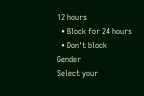12 hours
  • Block for 24 hours
  • Don't block
Gender
Select your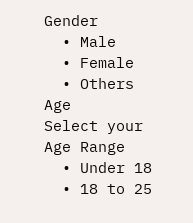Gender
  • Male
  • Female
  • Others
Age
Select your Age Range
  • Under 18
  • 18 to 25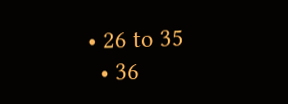• 26 to 35
  • 36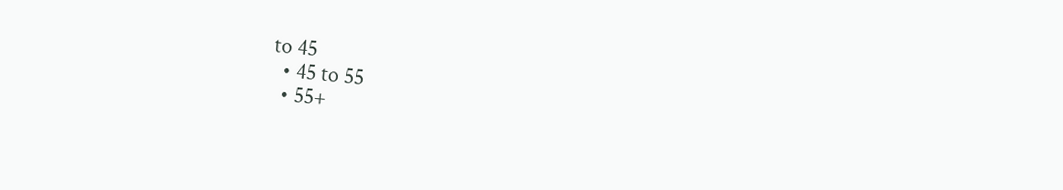to 45
  • 45 to 55
  • 55+